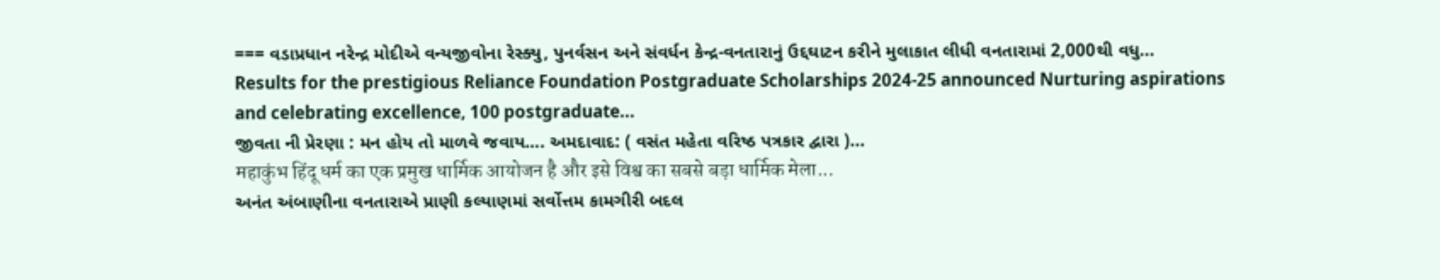=== વડાપ્રધાન નરેન્દ્ર મોદીએ વન્યજીવોના રેસ્ક્યુ, પુનર્વસન અને સંવર્ધન કેન્દ્ર-વનતારાનું ઉદ્દઘાટન કરીને મુલાકાત લીધી વનતારામાં 2,000થી વધુ...
Results for the prestigious Reliance Foundation Postgraduate Scholarships 2024-25 announced Nurturing aspirations and celebrating excellence, 100 postgraduate...
જીવતા ની પ્રેરણા : મન હોય તો માળવે જવાય…. અમદાવાદ: ( વસંત મહેતા વરિષ્ઠ પત્રકાર દ્વારા )...
महाकुंभ हिंदू धर्म का एक प्रमुख धार्मिक आयोजन है और इसे विश्व का सबसे बड़ा धार्मिक मेला...
અનંત અંબાણીના વનતારાએ પ્રાણી કલ્યાણમાં સર્વોત્તમ કામગીરી બદલ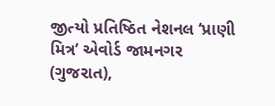જીત્યો પ્રતિષ્ઠિત નેશનલ ‘પ્રાણી મિત્ર’ એવોર્ડ જામનગર (ગુજરાત),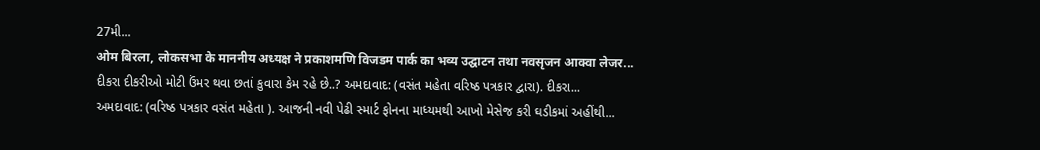27મી...
ओम बिरला, लोकसभा के माननीय अध्यक्ष ने प्रकाशमणि विजडम पार्क का भव्य उद्घाटन तथा नवसृजन आक्वा लेजर...
દીકરા દીકરીઓ મોટી ઉંમર થવા છતાં કુવારા કેમ રહે છે..? અમદાવાદ: (વસંત મહેતા વરિષ્ઠ પત્રકાર દ્વારા). દીકરા...
અમદાવાદ: (વરિષ્ઠ પત્રકાર વસંત મહેતા ). આજની નવી પેઢી સ્માર્ટ ફોનના માધ્યમથી આખો મેસેજ કરી ઘડીકમાં અહીંથી...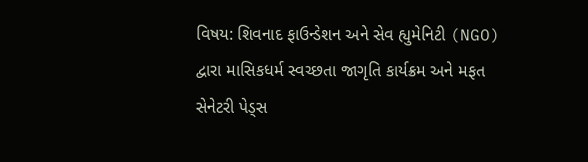વિષય: શિવનાદ ફાઉન્ડેશન અને સેવ હ્યુમેનિટી (NGO) દ્વારા માસિકધર્મ સ્વચ્છતા જાગૃતિ કાર્યક્રમ અને મફત સેનેટરી પેડ્સ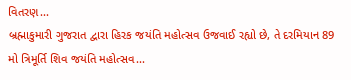વિતરણ...
બ્રહ્માકુમારી ગુજરાત દ્વારા હિરક જયંતિ મહોત્સવ ઉજવાઈ રહ્યો છે, તે દરમિયાન 89 મો ત્રિમૂર્તિ શિવ જયંતિ મહોત્સવ...